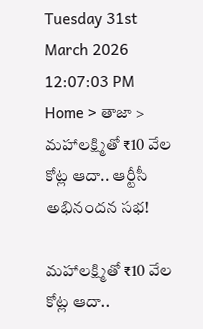Tuesday 31st March 2026
12:07:03 PM
Home > తాజా > మహాలక్ష్మితో ₹10 వేల కోట్ల ఆదా.. ఆర్టీసీ అభినందన సభ!

మహాలక్ష్మితో ₹10 వేల కోట్ల ఆదా..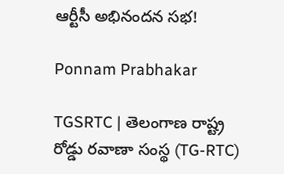ఆర్టీసీ అభినందన సభ!

Ponnam Prabhakar

TGSRTC | తెలంగాణ రాష్ట్ర రోడ్డు రవాణా సంస్థ (TG-RTC)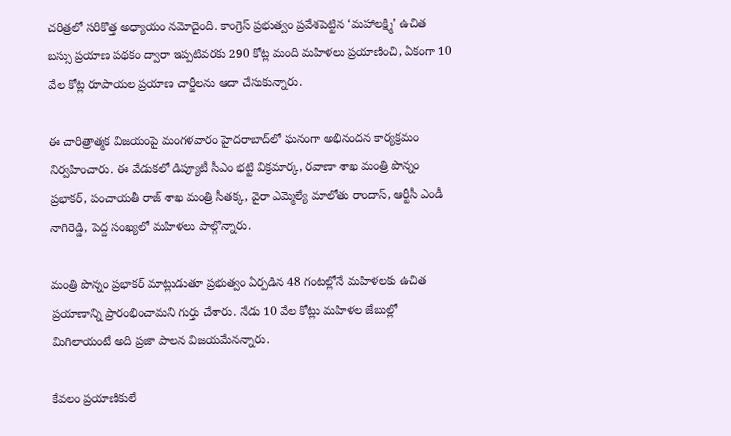చరిత్రలో సరికొత్త అధ్యాయం నమోదైంది. కాంగ్రెస్ ప్రభుత్వం ప్రవేశపెట్టిన ‘మహాలక్ష్మి’ ఉచిత బస్సు ప్రయాణ పథకం ద్వారా ఇప్పటివరకు 290 కోట్ల మంది మహిళలు ప్రయాణించి, ఏకంగా 10 వేల కోట్ల రూపాయల ప్రయాణ చార్జీలను ఆదా చేసుకున్నారు.

ఈ చారిత్రాత్మక విజయంపై మంగళవారం హైదరాబాద్‌లో ఘనంగా అభినందన కార్యక్రమం నిర్వహించారు. ఈ వేడుకలో డిప్యూటీ సీఎం భట్టి విక్రమార్క, రవాణా శాఖ మంత్రి పొన్నం ప్రభాకర్, పంచాయతీ రాజ్ శాఖ మంత్రి సీతక్క, వైరా ఎమ్మెల్యే మాలోతు రాందాస్, ఆర్టీసీ ఎండీ నాగిరెడ్డి, పెద్ద సంఖ్యలో మహిళలు పాల్గొన్నారు.

మంత్రి పొన్నం ప్రభాకర్ మాట్లుడుతూ ప్రభుత్వం ఏర్పడిన 48 గంటల్లోనే మహిళలకు ఉచిత ప్రయాణాన్ని ప్రారంభించామని గుర్తు చేశారు. నేడు 10 వేల కోట్లు మహిళల జేబుల్లో మిగిలాయంటే అది ప్రజా పాలన విజయమేనన్నారు.

కేవలం ప్రయాణికులే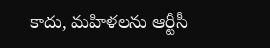కాదు, మహిళలను ఆర్టీసీ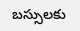బస్సులకు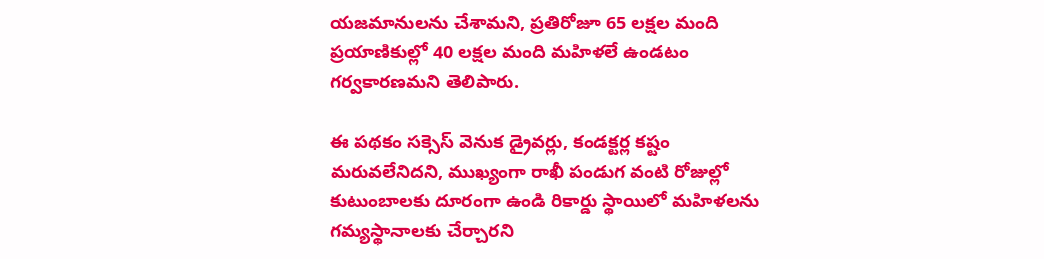యజమానులను చేశామని, ప్రతిరోజూ 65 లక్షల మంది ప్రయాణికుల్లో 40 లక్షల మంది మహిళలే ఉండటం గర్వకారణమని తెలిపారు.

ఈ పథకం సక్సెస్ వెనుక డ్రైవర్లు, కండక్టర్ల కష్టం మరువలేనిదని, ముఖ్యంగా రాఖీ పండుగ వంటి రోజుల్లో కుటుంబాలకు దూరంగా ఉండి రికార్డు స్థాయిలో మహిళలను గమ్యస్థానాలకు చేర్చారని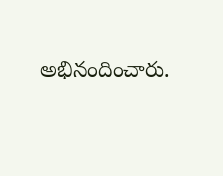అభినందించారు.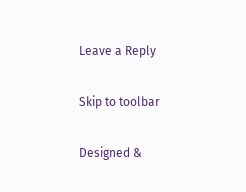Leave a Reply

Skip to toolbar

Designed &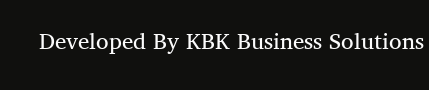Developed By KBK Business Solutions